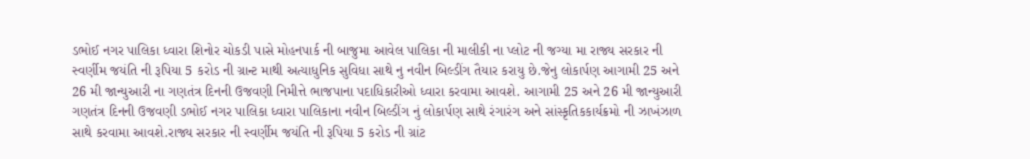ડભોઈ નગર પાલિકા ધ્વારા શિનોર ચોકડી પાસે મોહનપાર્ક ની બાજુમા આવેલ પાલિકા ની માલીકી ના પ્લોટ ની જગ્યા મા રાજ્ય સરકાર ની સ્વર્ણીમ જયંતિ ની રૂપિયા 5 કરોડ ની ગ્રાન્ટ માથી અત્યાધુનિક સુવિધા સાથે નુ નવીન બિલ્ડીંગ તૈયાર કરાયુ છે.જેનુ લોકાર્પણ આગામી 25 અને 26 મી જાન્યુઆરી ના ગણતંત્ર દિનની ઉજવણી નિમીત્તે ભાજપાના પદાધિકારીઓ ધ્વારા કરવામા આવશે. આગામી 25 અને 26 મી જાન્યુઆરી ગણતંત્ર દિનની ઉજવણી ડભોઈ નગર પાલિકા ધ્વારા પાલિકાના નવીન બિલ્ડીંગ નું લોકાર્પણ સાથે રંગારંગ અને સાંસ્કૃતિકકાર્યક્રમો ની ઝાખંઝાળ સાથે કરવામા આવશે.રાજ્ય સરકાર ની સ્વર્ણીમ જયંતિ ની રૂપિયા 5 કરોડ ની ગ્રાંટ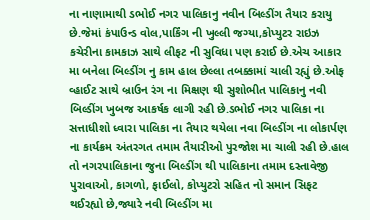ના નાણામાથી ડભોઈ નગર પાલિકાનુ નવીન બિલ્ડીંગ તૈયાર કરાયુ છે.જેમાં કંપાઉન્ડ વોલ,પાર્કિંગ ની ખુલ્લી જગ્યા,કોપ્યુટર રાઇઝ કચેરીના કામકાઝ સાથે લીફટ ની સુવિધા પણ કરાઈ છે.એચ આકાર મા બનેલા બિલ્ડીંગ નુ કામ હાલ છેલ્લા તબક્કામાં ચાલી રહ્યું છે.ઓફ વ્હાઈટ સાથે બ્રાઉન રંગ ના મિક્ષણ થી સુશોભીત પાલિકાનુ નવી બિલ્ડીંગ ખુબજ આકર્ષક લાગી રહી છે.ડભોઈ નગર પાલિકા ના સત્તાધીશો ધ્વારા પાલિકા ના તૈયાર થયેલા નવા બિલ્ડીંગ ના લોકાર્પણ ના કાર્યક્રમ અંતરગત તમામ તૈયારીઓ પુરજોશ મા ચાલી રહી છે.હાલ તો નગરપાલિકાના જુના બિલ્ડીંગ થી પાલિકાના તમામ દસ્તાવેજી પુરાવાઓ, કાગળો, ફાઈલો, કોપ્યુટરો સહિત નો સમાન સિફટ થઈરહ્યો છે,જ્યારે નવી બિલ્ડીંગ મા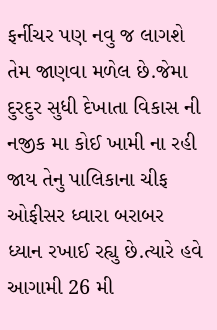ફર્નીચર પણ નવુ જ લાગશે તેમ જાણવા મળેલ છે.જેમા દુરદુર સુધી દેખાતા વિકાસ ની નજીક મા કોઈ ખામી ના રહી જાય તેનુ પાલિકાના ચીફ ઓફીસર ધ્વારા બરાબર ધ્યાન રખાઈ રહ્યુ છે.ત્યારે હવે આગામી 26 મી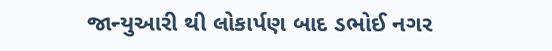જાન્યુઆરી થી લોકાર્પણ બાદ ડભોઈ નગર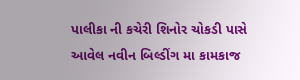પાલીકા ની કચેરી શિનોર ચોકડી પાસે આવેલ નવીન બિલ્ડીંગ મા કામકાજ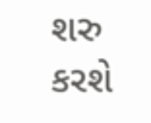શરુ કરશે